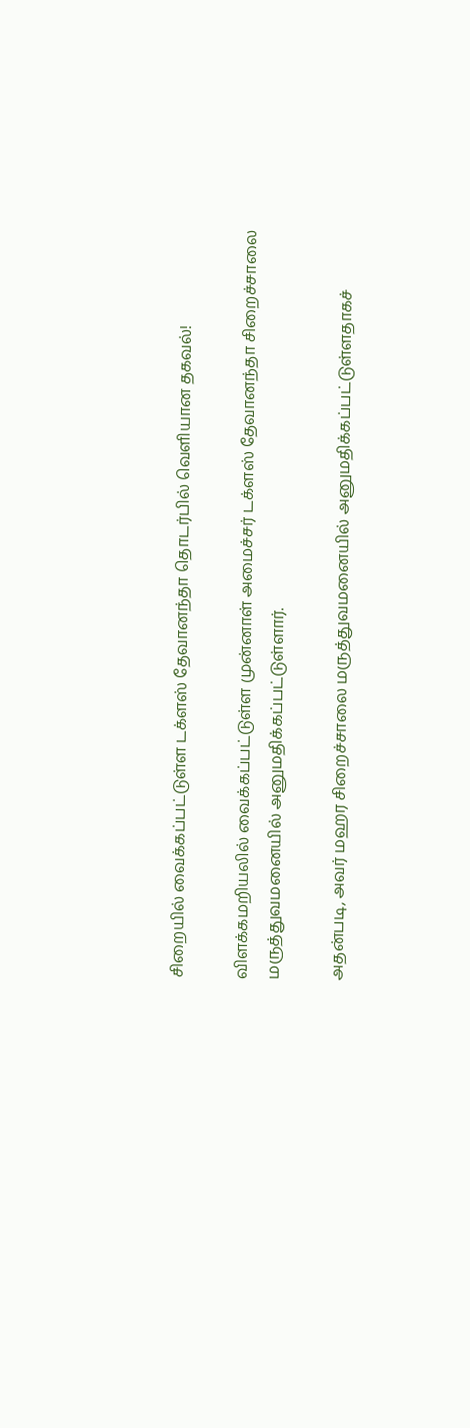சிறையில் வைக்கப்பட்டுள்ள டக்ளஸ் தேவானந்தா தொடர்பில் வெளியான தகவல்!

விளக்கமறியலில் வைக்கப்பட்டுள்ள முன்னாள் அமைச்சர் டக்ளஸ் தேவானந்தா சிறைச்சாலை மருத்துவமனையில் அனுமதிக்கப்பட்டுள்ளார்.

அதன்படி, அவர் மஹர சிறைச்சாலை மருத்துவமனையில் அனுமதிக்கப்பட்டுள்ளதாகச்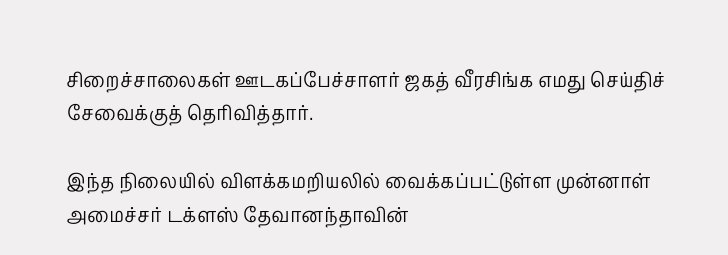சிறைச்சாலைகள் ஊடகப்பேச்சாளர் ஜகத் வீரசிங்க எமது செய்திச் சேவைக்குத் தெரிவித்தார்.

இந்த நிலையில் விளக்கமறியலில் வைக்கப்பட்டுள்ள முன்னாள் அமைச்சர் டக்ளஸ் தேவானந்தாவின்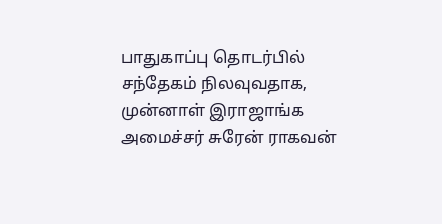பாதுகாப்பு தொடர்பில் சந்தேகம் நிலவுவதாக, முன்னாள் இராஜாங்க அமைச்சர் சுரேன் ராகவன்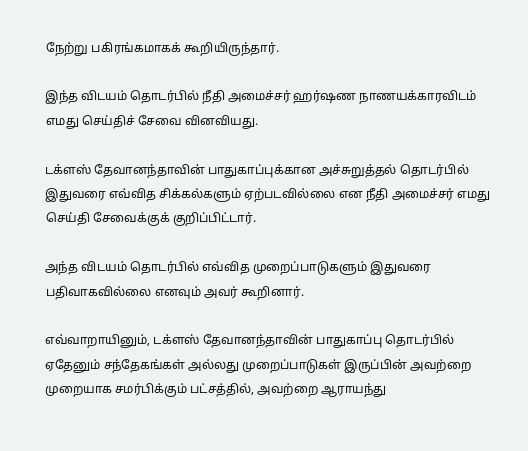நேற்று பகிரங்கமாகக் கூறியிருந்தார்.

இந்த விடயம் தொடர்பில் நீதி அமைச்சர் ஹர்ஷண நாணயக்காரவிடம் எமது செய்திச் சேவை வினவியது.

டக்ளஸ் தேவானந்தாவின் பாதுகாப்புக்கான அச்சுறுத்தல் தொடர்பில் இதுவரை எவ்வித சிக்கல்களும் ஏற்படவில்லை என நீதி அமைச்சர் எமது செய்தி சேவைக்குக் குறிப்பிட்டார்.

அந்த விடயம் தொடர்பில் எவ்வித முறைப்பாடுகளும் இதுவரை பதிவாகவில்லை எனவும் அவர் கூறினார்.

எவ்வாறாயினும், டக்ளஸ் தேவானந்தாவின் பாதுகாப்பு தொடர்பில் ஏதேனும் சந்தேகங்கள் அல்லது முறைப்பாடுகள் இருப்பின் அவற்றை முறையாக சமர்பிக்கும் பட்சத்தில், அவற்றை ஆராயந்து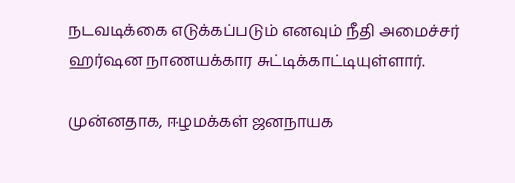நடவடிக்கை எடுக்கப்படும் எனவும் நீதி அமைச்சர் ஹர்ஷன நாணயக்கார சுட்டிக்காட்டியுள்ளார்.

முன்னதாக, ஈழமக்கள் ஜனநாயக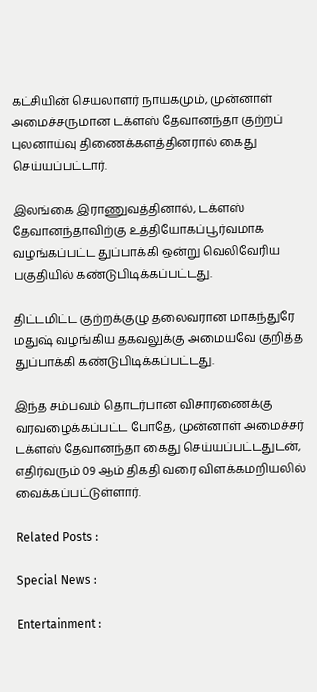கட்சியின் செயலாளர் நாயகமும், முன்னாள் அமைச்சருமான டக்ளஸ் தேவானந்தா குற்றப் புலனாய்வு திணைக்களத்தினரால் கைது செய்யப்பட்டார்.

இலங்கை இராணுவத்தினால், டக்ளஸ் தேவானந்தாவிற்கு உத்தியோகப்பூர்வமாக வழங்கப்பட்ட துப்பாக்கி ஒன்று வெலிவேரிய பகுதியில் கண்டுபிடிக்கப்பட்டது.

திட்டமிட்ட குற்றக்குழு தலைவரான மாகந்துரே மதுஷ் வழங்கிய தகவலுக்கு அமையவே குறித்த துப்பாக்கி கண்டுபிடிக்கப்பட்டது.

இந்த சம்பவம் தொடர்பான விசாரணைக்கு வரவழைக்கப்பட்ட போதே, முன்னாள் அமைச்சர் டக்ளஸ் தேவானந்தா கைது செய்யப்பட்டதுடன், எதிர்வரும் 09 ஆம் திகதி வரை விளக்கமறியலில் வைக்கப்பட்டுள்ளார்.

Related Posts :

Special News :

Entertainment :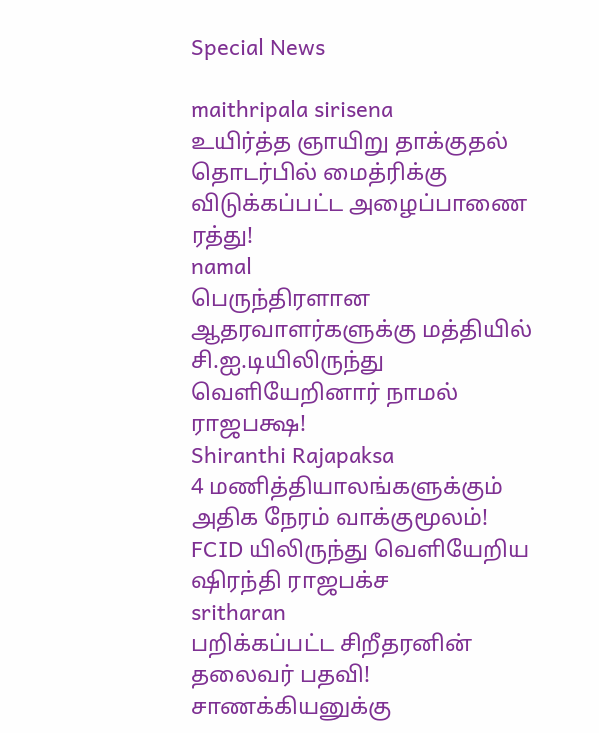Special News

maithripala sirisena
உயிர்த்த ஞாயிறு தாக்குதல் தொடர்பில் மைத்ரிக்கு விடுக்கப்பட்ட அழைப்பாணை ரத்து!
namal
பெருந்திரளான ஆதரவாளர்களுக்கு மத்தியில் சி.ஐ.டியிலிருந்து வௌியேறினார் நாமல் ராஜபக்ஷ!
Shiranthi Rajapaksa
4 மணித்தியாலங்களுக்கும் அதிக நேரம் வாக்குமூலம்! FCID யிலிருந்து வெளியேறிய ஷிரந்தி ராஜபக்ச
sritharan
பறிக்கப்பட்ட சிறீதரனின் தலைவர் பதவி! சாணக்கியனுக்கு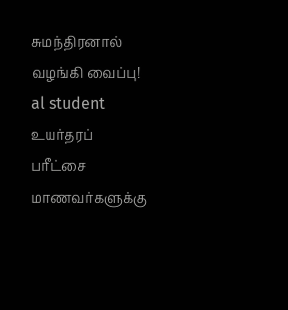சுமந்திரனால் வழங்கி வைப்பு!
al student
உயர்தரப் பரீட்சை மாணவர்களுக்கு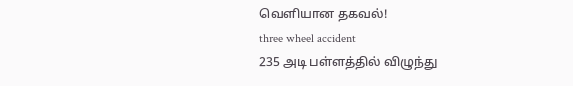வெளியான தகவல்!
three wheel accident
235 அடி பள்ளத்தில் விழுந்து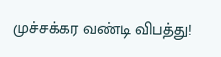முச்சக்கர வண்டி விபத்து!